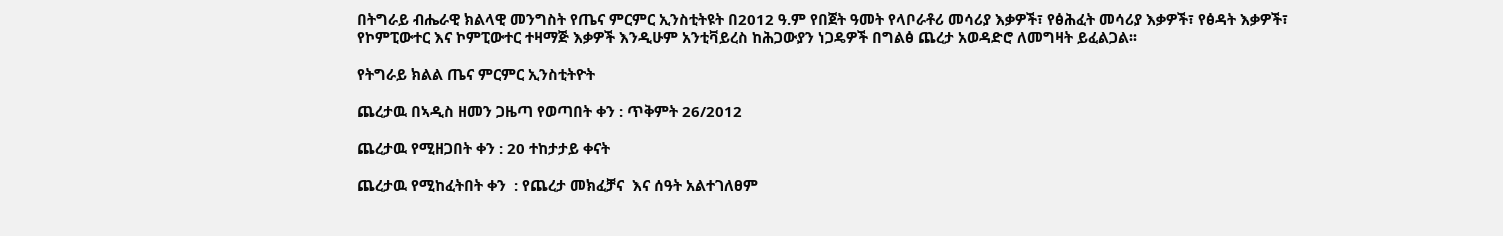በትግራይ ብሔራዊ ክልላዊ መንግስት የጤና ምርምር ኢንስቲትዩት በ2012 ዓ.ም የበጀት ዓመት የላቦራቶሪ መሳሪያ እቃዎች፣ የፅሕፈት መሳሪያ እቃዎች፣ የፅዳት እቃዎች፣ የኮምፒውተር እና ኮምፒውተር ተዛማጅ እቃዎች እንዲሁም አንቲቫይረስ ከሕጋውያን ነጋዴዎች በግልፅ ጨረታ አወዳድሮ ለመግዛት ይፈልጋል፡፡

የትግራይ ክልል ጤና ምርምር ኢንስቲትዮት

ጨረታዉ በኣዲስ ዘመን ጋዜጣ የወጣበት ቀን : ጥቅምት 26/2012

ጨረታዉ የሚዘጋበት ቀን : 20 ተከታታይ ቀናት

ጨረታዉ የሚከፈትበት ቀን  : የጨረታ መክፈቻና  እና ሰዓት አልተገለፀም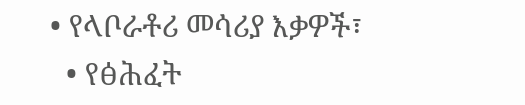• የላቦራቶሪ መሳሪያ እቃዎች፣
  • የፅሕፈት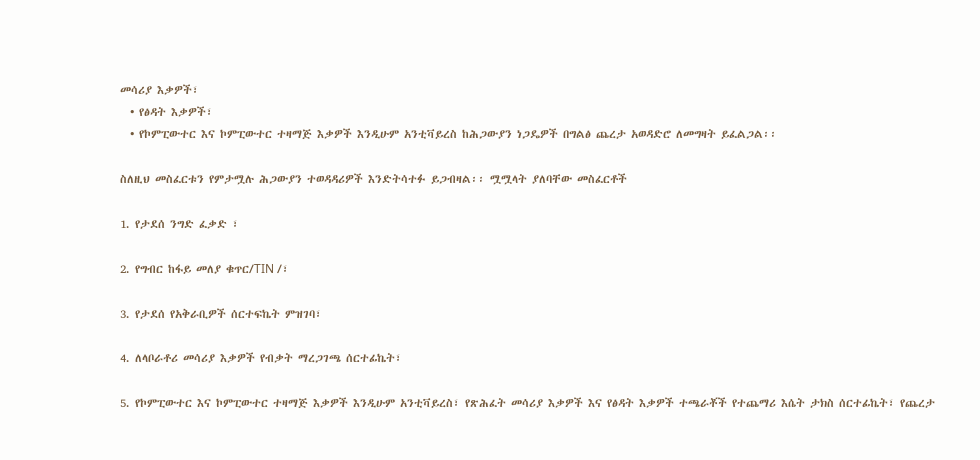መሳሪያ እቃዎች፣
  • የፅዳት እቃዎች፣
  • የኮምፒውተር እና ኮምፒውተር ተዛማጅ እቃዎች እንዲሁም አንቲቫይረስ ከሕጋውያን ነጋዴዎች በግልፅ ጨረታ አወዳድሮ ለመግዛት ይፈልጋል፡፡

ስለዚህ መስፈርቱን የምታሟሉ ሕጋውያን ተወዳዳሪዎች እንድትሳተፉ ይጋብዛል፡፡ ሟሟላት ያለባቸው መስፈርቶች

1. የታደሰ ንግድ ፈቃድ ፣

2. የግብር ከፋይ መለያ ቁጥር/TIN /፣

3. የታደሰ የአቅራቢዎች ሰርተፍኬት ምዝገባ፣

4. ለላቦራቶሪ መሳሪያ እቃዎች የብቃት ማረጋገጫ ሰርተፊኬት፣

5. የኮምፒውተር እና ኮምፒውተር ተዛማጅ እቃዎች እንዲሁም አንቲቫይረስ፣ የጽሕፈት መሳሪያ እቃዎች እና የፅዳት እቃዎች ተጫራቾች የተጨማሪ እሴት ታክስ ሰርተፊኬት፣ የጨረታ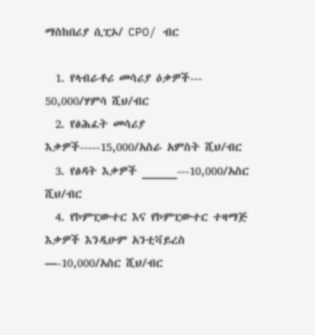ማስከበሪያ ሲፒኦ/ CPO/ ብር

  1. የላብራቶሪ መሳሪያ ዕቃዎች--- 50,000/ሃምሳ ሺህ/ብር
  2. የፅሕፈት መሳሪያ እቃዎች-----15,000/አስራ አምስት ሺህ/ብር
  3. የፅዳት እቃዎች _____---10,000/አስር ሺህ/ብር
  4. የኮምፒውተር እና የኮምፒውተር ተዛማጅ እቃዎች እንዲሁም አንቲቫይረስ —-10,000/አስር ሺህ/ብር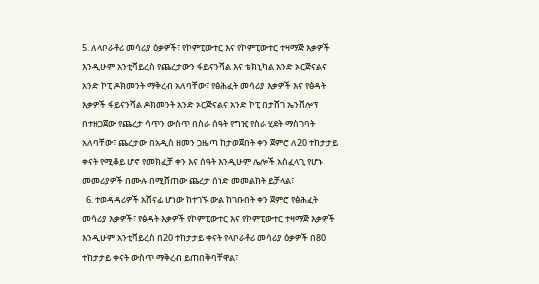5. ለላቦራቶሪ መሳሪያ ዕቃዎች፣ የኮምፒውተር እና የኮምፒውተር ተዛማጅ እቃዎች እንዲሁም አንቲቫይረስ የጨረታውን ፋይናንሻል እና ቴክኒካል አንድ ኦርጅናልና አንድ ኮፒ ዶክመንት ማቅረብ አለባቸው፣ የፅሕፈት መሳሪያ እቃዎች እና የፅዳት እቃዎች ፋይናንሻል ዶክመንት አንድ ኦርጅናልና አንድ ኮፒ በታሸገ ኤንቨሎፕ በተዘጋጀው የጨረታ ሳጥን ውስጥ በስራ ሰዓት የግዢ የስራ ሂደት ማስገባት አለባቸው፣ ጨረታው በአዲስ ዘመን ጋዜጣ ከታወጀበት ቀን ጀምሮ ለ20 ተከታታይ ቀናት የሚቆይ ሆኖ የመክፈቻ ቀን እና ሰዓት እንዲሁም ሌሎች አስፈላጊ የሆኑ መመሪያዎች በሙሉ በሚሸጠው ጨረታ ሰነድ መመልከት ይቻላል፣
  6. ተወዳዳሪዎች አሸናፊ ሆነው ከተገኙ ውል ከገቡበት ቀን ጀምሮ የፅሕፈት መሳሪያ እቃዎች፣ የፅዳት እቃዎች የኮምፒውተር እና የኮምፒውተር ተዛማጅ እቃዎች እንዲሁም አንቲቫይረስ በ20 ተከታታይ ቀናት የላቦራቶሪ መሳሪያ ዕቃዎች በ80 ተከታታይ ቀናት ውስጥ ማቅረብ ይጠበቅባቸዋል፣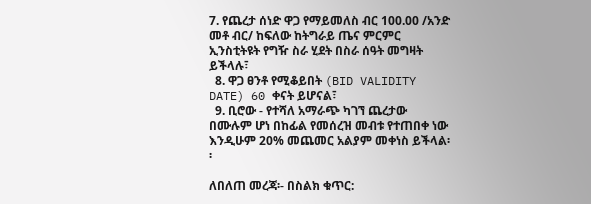7. የጨረታ ሰነድ ዋጋ የማይመለስ ብር 100.00 /አንድ መቶ ብር/ ከፍለው ከትግራይ ጤና ምርምር ኢንስቲትዩት የግዥ ስራ ሂደት በስራ ሰዓት መግዛት ይችላሉ፣
  8. ዋጋ ፀንቶ የሚቆይበት (BID VALIDITY DATE) 60 ቀናት ይሆናል፣
  9. ቢሮው - የተሻለ አማራጭ ካገኘ ጨረታው በሙሉም ሆነ በከፊል የመሰረዝ መብቱ የተጠበቀ ነው እንዲሁም 20% መጨመር አልያም መቀነስ ይችላል፡፡

ለበለጠ መረጃ፡- በስልክ ቁጥር: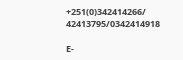+251(0)342414266/ 42413795/0342414918

E-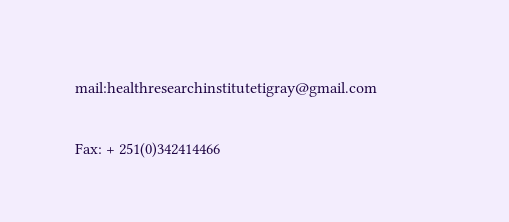mail:healthresearchinstitutetigray@gmail.com

Fax: + 251(0)342414466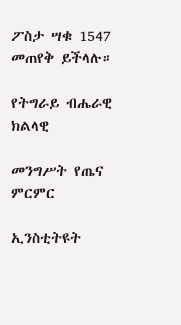ፖስታ ሣቁ 1547 መጠየቅ ይችላሉ።

የትግራይ ብሔራዊ ክልላዊ

መንግሥት የጤና ምርምር

ኢንስቲትዩት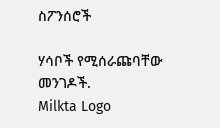ስፖንሰሮች

ሃሳቦች የሚሰራጩባቸው መንገዶች.
Milkta Logo